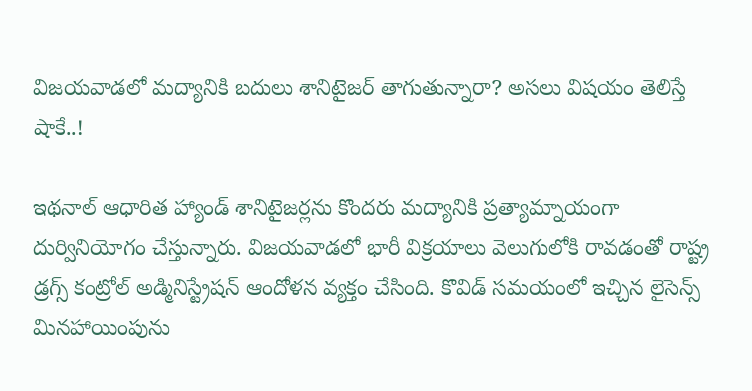విజయవాడలో మద్యానికి బదులు శానిటైజర్ తాగుతున్నారా? అసలు విషయం తెలిస్తే షాకే..!

ఇథనాల్ ఆధారిత హ్యాండ్ శానిటైజర్లను కొందరు మద్యానికి ప్రత్యామ్నాయంగా దుర్వినియోగం చేస్తున్నారు. విజయవాడలో భారీ విక్రయాలు వెలుగులోకి రావడంతో రాష్ట్ర డ్రగ్స్ కంట్రోల్ అడ్మినిస్ట్రేషన్ ఆందోళన వ్యక్తం చేసింది. కొవిడ్ సమయంలో ఇచ్చిన లైసెన్స్ మినహాయింపును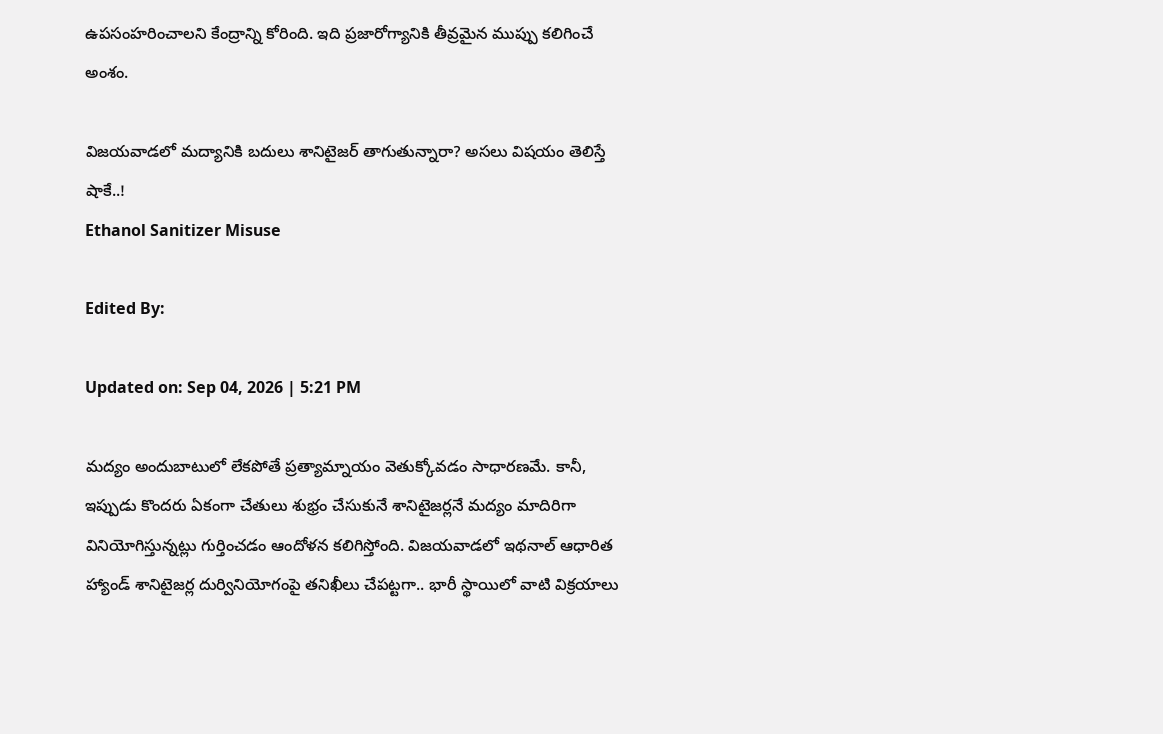ఉపసంహరించాలని కేంద్రాన్ని కోరింది. ఇది ప్రజారోగ్యానికి తీవ్రమైన ముప్పు కలిగించే అంశం.

విజయవాడలో మద్యానికి బదులు శానిటైజర్ తాగుతున్నారా? అసలు విషయం తెలిస్తే షాకే..!
Ethanol Sanitizer Misuse

Edited By:

Updated on: Sep 04, 2026 | 5:21 PM

మద్యం అందుబాటులో లేకపోతే ప్రత్యామ్నాయం వెతుక్కోవడం సాధారణమే. కానీ, ఇప్పుడు కొందరు ఏకంగా చేతులు శుభ్రం చేసుకునే శానిటైజర్లనే మద్యం మాదిరిగా వినియోగిస్తున్నట్లు గుర్తించడం ఆందోళన కలిగిస్తోంది. విజయవాడలో ఇథనాల్‌ ఆధారిత హ్యాండ్‌ శానిటైజర్ల దుర్వినియోగంపై తనిఖీలు చేపట్టగా.. భారీ స్థాయిలో వాటి విక్రయాలు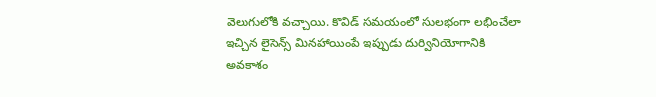వెలుగులోకి వచ్చాయి. కొవిడ్‌ సమయంలో సులభంగా లభించేలా ఇచ్చిన లైసెన్స్‌ మినహాయింపే ఇప్పుడు దుర్వినియోగానికి అవకాశం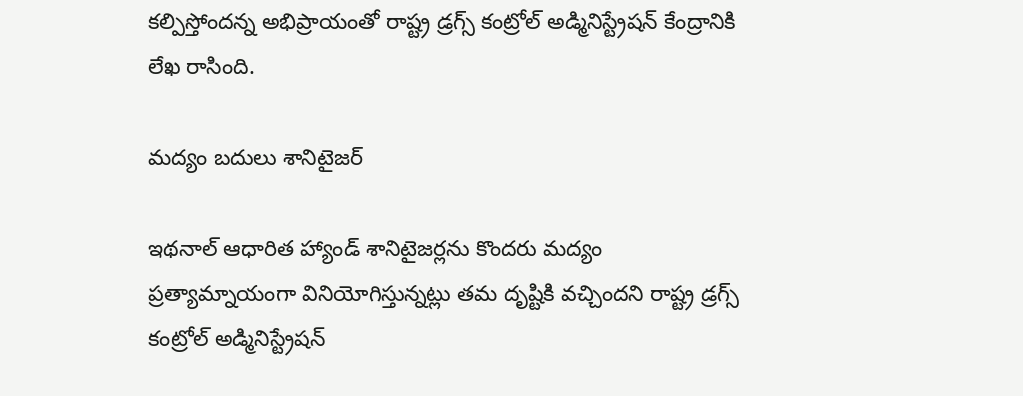కల్పిస్తోందన్న అభిప్రాయంతో రాష్ట్ర డ్రగ్స్‌ కంట్రోల్‌ అడ్మినిస్ట్రేషన్‌ కేంద్రానికి లేఖ రాసింది.

మద్యం బదులు శానిటైజర్‌

ఇథనాల్‌ ఆధారిత హ్యాండ్‌ శానిటైజర్లను కొందరు మద్యం ప్రత్యామ్నాయంగా వినియోగిస్తున్నట్లు తమ దృష్టికి వచ్చిందని రాష్ట్ర డ్రగ్స్‌ కంట్రోల్‌ అడ్మినిస్ట్రేషన్‌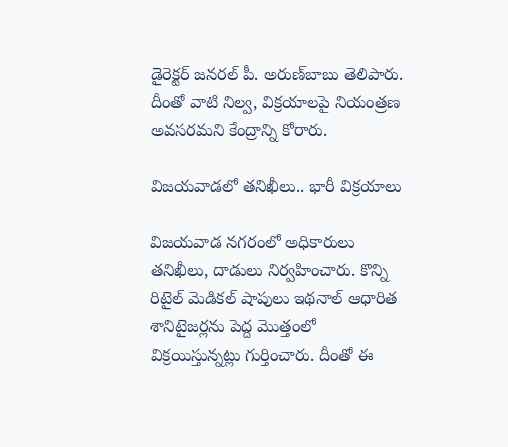డైరెక్టర్‌ జనరల్‌ పీ. అరుణ్‌బాబు తెలిపారు. దీంతో వాటి నిల్వ, విక్రయాలపై నియంత్రణ అవసరమని కేంద్రాన్ని కోరారు.

విజయవాడలో తనిఖీలు.. భారీ విక్రయాలు

విజయవాడ నగరంలో అధికారులు తనిఖీలు, దాడులు నిర్వహించారు. కొన్ని రిటైల్‌ మెడికల్‌ షాపులు ఇథనాల్‌ ఆధారిత శానిటైజర్లను పెద్ద మొత్తంలో విక్రయిస్తున్నట్లు గుర్తించారు. దీంతో ఈ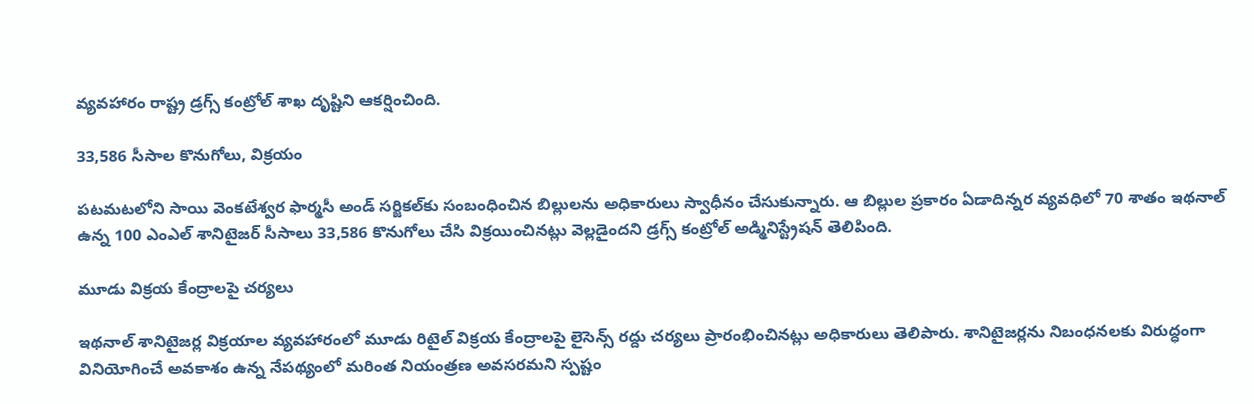వ్యవహారం రాష్ట్ర డ్రగ్స్‌ కంట్రోల్‌ శాఖ దృష్టిని ఆకర్షించింది.

33,586 సీసాల కొనుగోలు, విక్రయం

పటమటలోని సాయి వెంకటేశ్వర ఫార్మసీ అండ్‌ సర్జికల్‌కు సంబంధించిన బిల్లులను అధికారులు స్వాధీనం చేసుకున్నారు. ఆ బిల్లుల ప్రకారం ఏడాదిన్నర వ్యవధిలో 70 శాతం ఇథనాల్‌ ఉన్న 100 ఎంఎల్‌ శానిటైజర్‌ సీసాలు 33,586 కొనుగోలు చేసి విక్రయించినట్లు వెల్లడైందని డ్రగ్స్‌ కంట్రోల్‌ అడ్మినిస్ట్రేషన్‌ తెలిపింది.

మూడు విక్రయ కేంద్రాలపై చర్యలు

ఇథనాల్‌ శానిటైజర్ల విక్రయాల వ్యవహారంలో మూడు రిటైల్‌ విక్రయ కేంద్రాలపై లైసెన్స్‌ రద్దు చర్యలు ప్రారంభించినట్లు అధికారులు తెలిపారు. శానిటైజర్లను నిబంధనలకు విరుద్ధంగా వినియోగించే అవకాశం ఉన్న నేపథ్యంలో మరింత నియంత్రణ అవసరమని స్పష్టం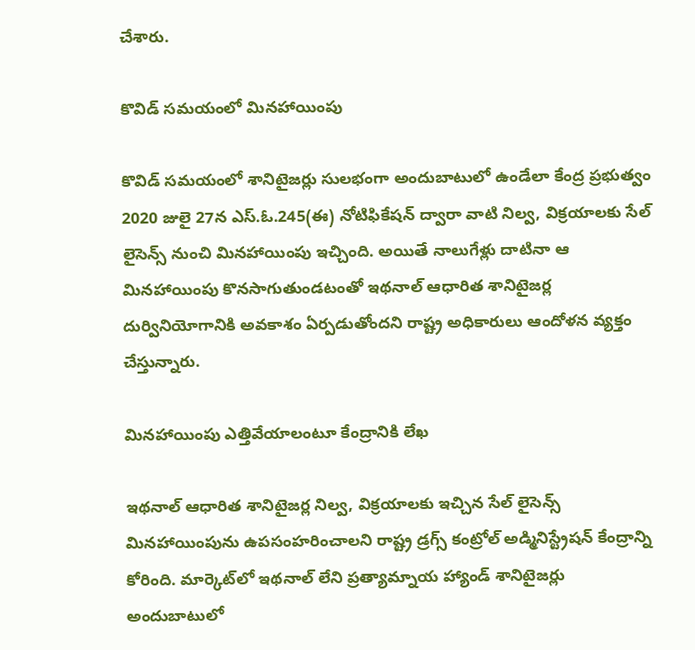చేశారు.

కొవిడ్‌ సమయంలో మినహాయింపు

కొవిడ్‌ సమయంలో శానిటైజర్లు సులభంగా అందుబాటులో ఉండేలా కేంద్ర ప్రభుత్వం 2020 జులై 27న ఎస్‌.ఓ.245(ఈ) నోటిఫికేషన్‌ ద్వారా వాటి నిల్వ, విక్రయాలకు సేల్‌ లైసెన్స్‌ నుంచి మినహాయింపు ఇచ్చింది. అయితే నాలుగేళ్లు దాటినా ఆ మినహాయింపు కొనసాగుతుండటంతో ఇథనాల్‌ ఆధారిత శానిటైజర్ల దుర్వినియోగానికి అవకాశం ఏర్పడుతోందని రాష్ట్ర అధికారులు ఆందోళన వ్యక్తం చేస్తున్నారు.

మినహాయింపు ఎత్తివేయాలంటూ కేంద్రానికి లేఖ

ఇథనాల్‌ ఆధారిత శానిటైజర్ల నిల్వ, విక్రయాలకు ఇచ్చిన సేల్‌ లైసెన్స్‌ మినహాయింపును ఉపసంహరించాలని రాష్ట్ర డ్రగ్స్‌ కంట్రోల్‌ అడ్మినిస్ట్రేషన్‌ కేంద్రాన్ని కోరింది. మార్కెట్‌లో ఇథనాల్‌ లేని ప్రత్యామ్నాయ హ్యాండ్‌ శానిటైజర్లు అందుబాటులో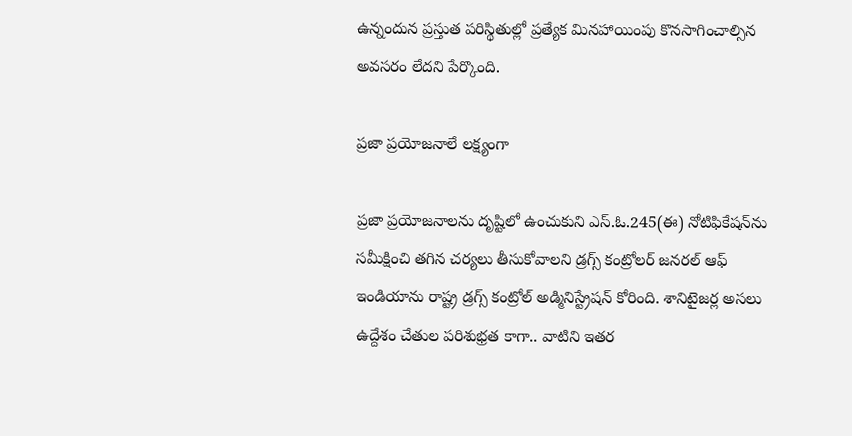ఉన్నందున ప్రస్తుత పరిస్థితుల్లో ప్రత్యేక మినహాయింపు కొనసాగించాల్సిన అవసరం లేదని పేర్కొంది.

ప్రజా ప్రయోజనాలే లక్ష్యంగా

ప్రజా ప్రయోజనాలను దృష్టిలో ఉంచుకుని ఎస్‌.ఓ.245(ఈ) నోటిఫికేషన్‌ను సమీక్షించి తగిన చర్యలు తీసుకోవాలని డ్రగ్స్‌ కంట్రోలర్‌ జనరల్‌ ఆఫ్‌ ఇండియాను రాష్ట్ర డ్రగ్స్‌ కంట్రోల్‌ అడ్మినిస్ట్రేషన్‌ కోరింది. శానిటైజర్ల అసలు ఉద్దేశం చేతుల పరిశుభ్రత కాగా.. వాటిని ఇతర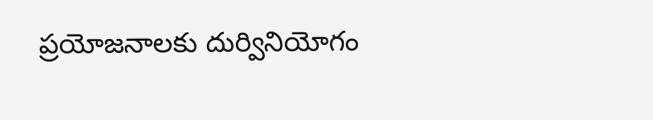ప్రయోజనాలకు దుర్వినియోగం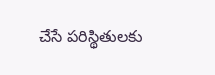చేసే పరిస్థితులకు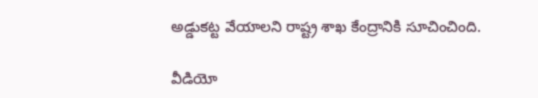అడ్డుకట్ట వేయాలని రాష్ట్ర శాఖ కేంద్రానికి సూచించింది.

వీడియో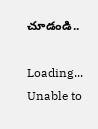చూడండి..

Loading...
Unable to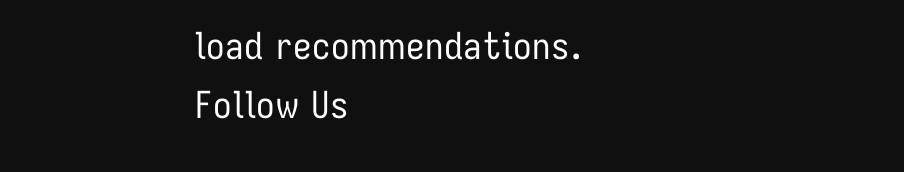load recommendations.
Follow Us